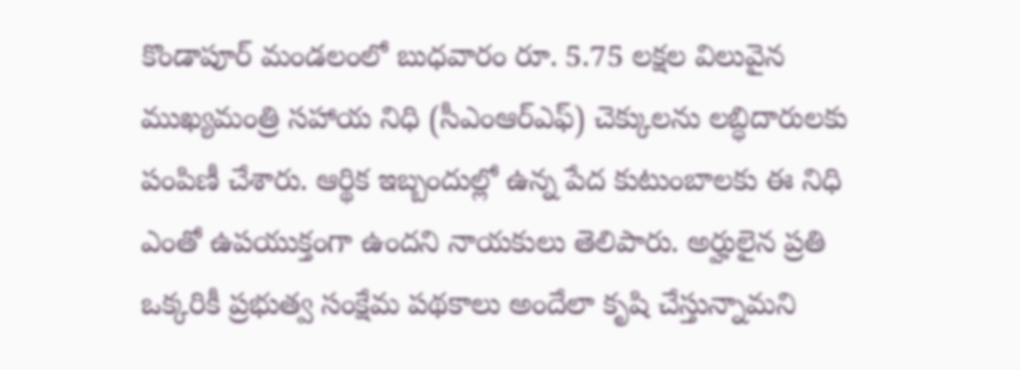కొండాపూర్ మండలంలో బుధవారం రూ. 5.75 లక్షల విలువైన ముఖ్యమంత్రి సహాయ నిధి (సీఎంఆర్ఎఫ్) చెక్కులను లబ్ధిదారులకు పంపిణీ చేశారు. ఆర్థిక ఇబ్బందుల్లో ఉన్న పేద కుటుంబాలకు ఈ నిధి ఎంతో ఉపయుక్తంగా ఉందని నాయకులు తెలిపారు. అర్హులైన ప్రతి ఒక్కరికీ ప్రభుత్వ సంక్షేమ పథకాలు అందేలా కృషి చేస్తున్నామని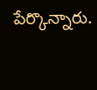పేర్కొన్నారు.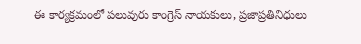ఈ కార్యక్రమంలో పలువురు కాంగ్రెస్ నాయకులు, ప్రజాప్రతినిధులు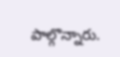పాల్గొన్నారు.